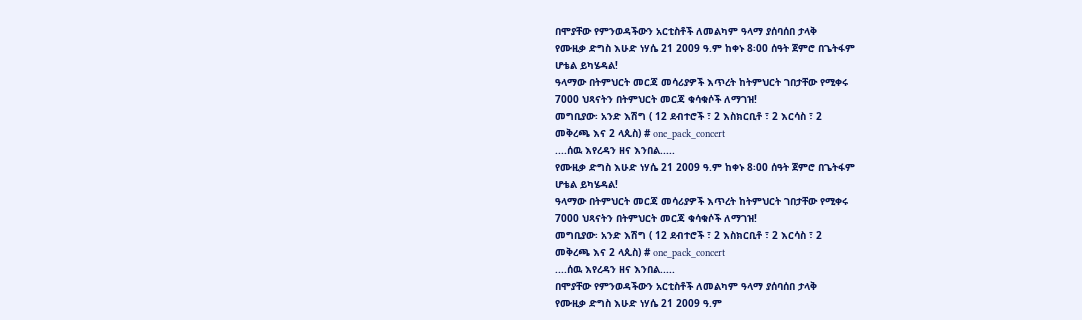በሞያቸው የምንወዳችውን አርቲስቶች ለመልካም ዓላማ ያሰባሰበ ታላቅ
የሙዚቃ ድግስ እሁድ ነሃሴ 21 2009 ዓ.ም ከቀኑ 8፡00 ሰዓት ጀምሮ በጌትፋም
ሆቴል ይካሄዳል!
ዓላማው በትምህርት መርጃ መሳሪያዎች እጥረት ከትምህርት ገበታቸው የሚቀሩ
7000 ህጻናትን በትምህርት መርጃ ቁሳቁሶች ለማገዝ!
መግቢያው፡ አንድ እሽግ ( 12 ደብተሮች ፣ 2 እስክርቢቶ ፣ 2 እርሳስ ፣ 2
መቅረጫ እና 2 ላጲስ) # one_pack_concert
....ሰዉ እየረዳን ዘና እንበል.....
የሙዚቃ ድግስ እሁድ ነሃሴ 21 2009 ዓ.ም ከቀኑ 8፡00 ሰዓት ጀምሮ በጌትፋም
ሆቴል ይካሄዳል!
ዓላማው በትምህርት መርጃ መሳሪያዎች እጥረት ከትምህርት ገበታቸው የሚቀሩ
7000 ህጻናትን በትምህርት መርጃ ቁሳቁሶች ለማገዝ!
መግቢያው፡ አንድ እሽግ ( 12 ደብተሮች ፣ 2 እስክርቢቶ ፣ 2 እርሳስ ፣ 2
መቅረጫ እና 2 ላጲስ) # one_pack_concert
....ሰዉ እየረዳን ዘና እንበል.....
በሞያቸው የምንወዳችውን አርቲስቶች ለመልካም ዓላማ ያሰባሰበ ታላቅ
የሙዚቃ ድግስ እሁድ ነሃሴ 21 2009 ዓ.ም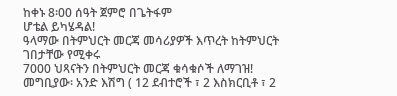ከቀኑ 8፡00 ሰዓት ጀምሮ በጌትፋም
ሆቴል ይካሄዳል!
ዓላማው በትምህርት መርጃ መሳሪያዎች እጥረት ከትምህርት ገበታቸው የሚቀሩ
7000 ህጻናትን በትምህርት መርጃ ቁሳቁሶች ለማገዝ!
መግቢያው፡ አንድ እሽግ ( 12 ደብተሮች ፣ 2 እስክርቢቶ ፣ 2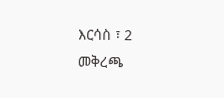እርሳስ ፣ 2
መቅረጫ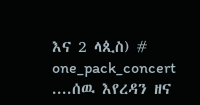እና 2 ላጲስ) # one_pack_concert
....ሰዉ እየረዳን ዘና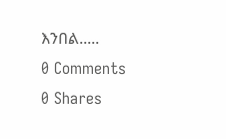እንበል.....
0 Comments
0 Shares